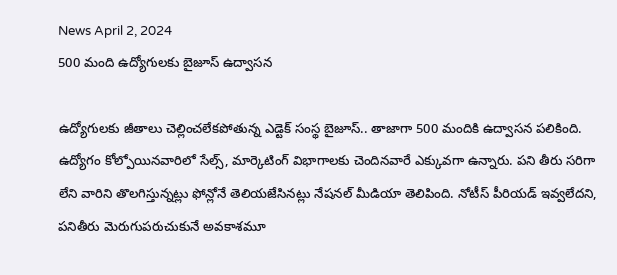News April 2, 2024
500 మంది ఉద్యోగులకు బైజూస్ ఉద్వాసన

ఉద్యోగులకు జీతాలు చెల్లించలేకపోతున్న ఎడ్టెక్ సంస్థ బైజూస్.. తాజాగా 500 మందికి ఉద్వాసన పలికింది. ఉద్యోగం కోల్పోయినవారిలో సేల్స్, మార్కెటింగ్ విభాగాలకు చెందినవారే ఎక్కువగా ఉన్నారు. పని తీరు సరిగా లేని వారిని తొలగిస్తున్నట్లు ఫోన్లోనే తెలియజేసినట్లు నేషనల్ మీడియా తెలిపింది. నోటీస్ పీరియడ్ ఇవ్వలేదని, పనితీరు మెరుగుపరుచుకునే అవకాశమూ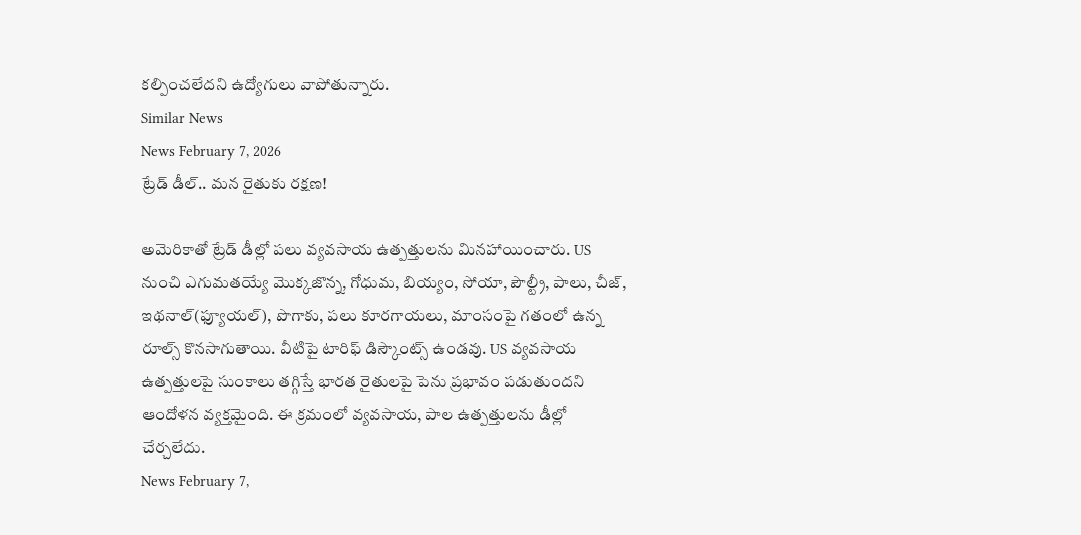కల్పించలేదని ఉద్యోగులు వాపోతున్నారు.
Similar News
News February 7, 2026
ట్రేడ్ డీల్.. మన రైతుకు రక్షణ!

అమెరికాతో ట్రేడ్ డీల్లో పలు వ్యవసాయ ఉత్పత్తులను మినహాయించారు. US నుంచి ఎగుమతయ్యే మొక్కజొన్న, గోధుమ, బియ్యం, సోయా, పౌల్ట్రీ, పాలు, చీజ్, ఇథనాల్(ఫ్యూయల్), పొగాకు, పలు కూరగాయలు, మాంసంపై గతంలో ఉన్న రూల్స్ కొనసాగుతాయి. వీటిపై టారిఫ్ డిస్కౌంట్స్ ఉండవు. US వ్యవసాయ ఉత్పత్తులపై సుంకాలు తగ్గిస్తే భారత రైతులపై పెను ప్రభావం పడుతుందని ఆందోళన వ్యక్తమైంది. ఈ క్రమంలో వ్యవసాయ, పాల ఉత్పత్తులను డీల్లో చేర్చలేదు.
News February 7,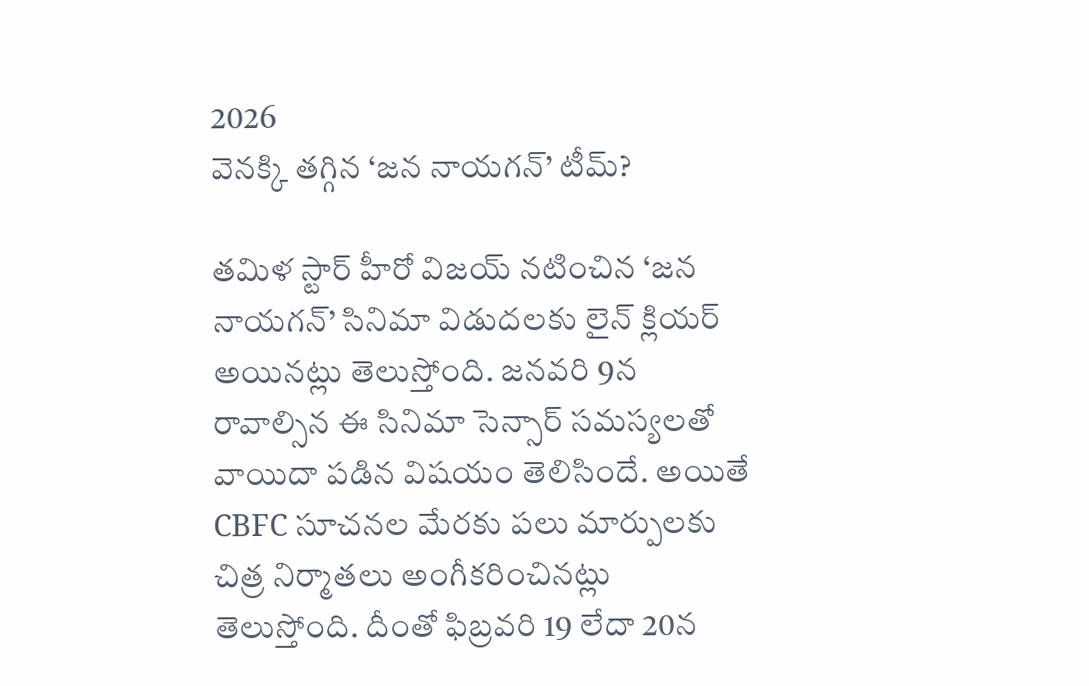2026
వెనక్కి తగ్గిన ‘జన నాయగన్’ టీమ్?

తమిళ స్టార్ హీరో విజయ్ నటించిన ‘జన నాయగన్’ సినిమా విడుదలకు లైన్ క్లియర్ అయినట్లు తెలుస్తోంది. జనవరి 9న రావాల్సిన ఈ సినిమా సెన్సార్ సమస్యలతో వాయిదా పడిన విషయం తెలిసిందే. అయితే CBFC సూచనల మేరకు పలు మార్పులకు చిత్ర నిర్మాతలు అంగీకరించినట్లు తెలుస్తోంది. దీంతో ఫిబ్రవరి 19 లేదా 20న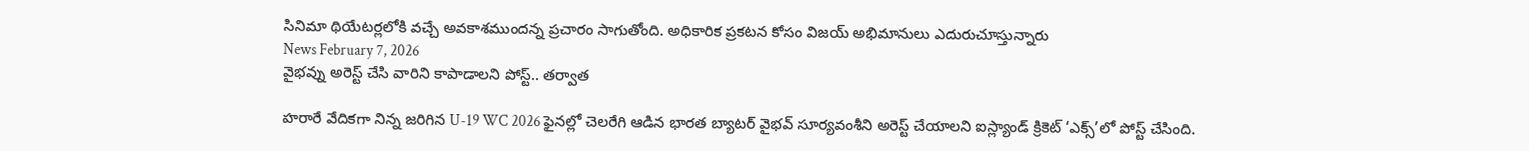సినిమా థియేటర్లలోకి వచ్చే అవకాశముందన్న ప్రచారం సాగుతోంది. అధికారిక ప్రకటన కోసం విజయ్ అభిమానులు ఎదురుచూస్తున్నారు
News February 7, 2026
వైభవ్ను అరెస్ట్ చేసి వారిని కాపాడాలని పోస్ట్.. తర్వాత

హరారే వేదికగా నిన్న జరిగిన U-19 WC 2026 ఫైనల్లో చెలరేగి ఆడిన భారత బ్యాటర్ వైభవ్ సూర్యవంశీని అరెస్ట్ చేయాలని ఐస్ల్యాండ్ క్రికెట్ ‘ఎక్స్’లో పోస్ట్ చేసింది.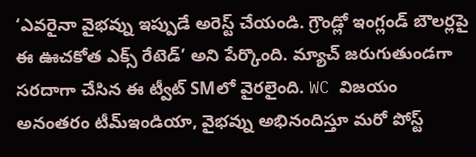‘ఎవరైనా వైభవ్ను ఇప్పుడే అరెస్ట్ చేయండి. గ్రౌండ్లో ఇంగ్లండ్ బౌలర్లపై ఈ ఊచకోత ఎక్స్ రేటెడ్’ అని పేర్కొంది. మ్యాచ్ జరుగుతుండగా సరదాగా చేసిన ఈ ట్వీట్ SMలో వైరలైంది. WC విజయం అనంతరం టీమ్ఇండియా, వైభవ్ను అభినందిస్తూ మరో పోస్ట్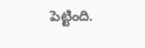పెట్టింది.